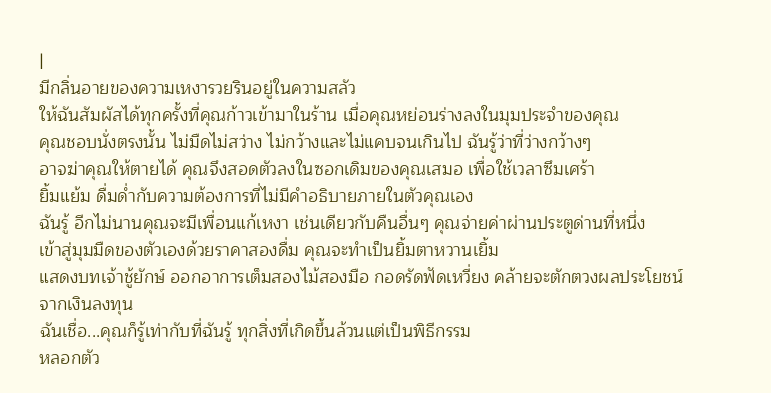|
มีกลิ่นอายของความเหงารวยรินอยู่ในความสลัว
ให้ฉันสัมผัสได้ทุกครั้งที่คุณก้าวเข้ามาในร้าน เมื่อคุณหย่อนร่างลงในมุมประจำของคุณ
คุณชอบนั่งตรงนั้น ไม่มืดไม่สว่าง ไม่กว้างและไม่แคบจนเกินไป ฉันรู้ว่าที่ว่างกว้างๆ
อาจฆ่าคุณให้ตายได้ คุณจึงสอดตัวลงในซอกเดิมของคุณเสมอ เพื่อใช้เวลาซึมเศร้า
ยิ้มแย้ม ดื่มด่ำกับความต้องการที่ไม่มีคำอธิบายภายในตัวคุณเอง
ฉันรู้ อีกไม่นานคุณจะมีเพื่อนแก้เหงา เช่นเดียวกับคืนอื่นๆ คุณจ่ายค่าผ่านประตูด่านที่หนึ่ง
เข้าสู่มุมมืดของตัวเองด้วยราคาสองดื่ม คุณจะทำเป็นยิ้มตาหวานเยิ้ม
แสดงบทเจ้าชู้ยักษ์ ออกอาการเต็มสองไม้สองมือ กอดรัดฟัดเหวี่ยง คล้ายจะตักตวงผลประโยชน์จากเงินลงทุน
ฉันเชื่อ...คุณก็รู้เท่ากับที่ฉันรู้ ทุกสิ่งที่เกิดขึ้นล้วนแต่เป็นพิธีกรรม
หลอกตัว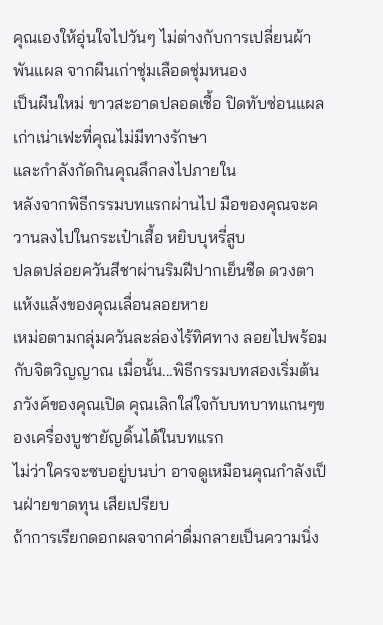คุณเองให้อุ่นใจไปวันๆ ไม่ต่างกับการเปลี่ยนผ้าพันแผล จากผืนเก่าชุ่มเลือดชุ่มหนอง
เป็นผืนใหม่ ขาวสะอาดปลอดเชื้อ ปิดทับซ่อนแผลเก่าเน่าเฟะที่คุณไม่มีทางรักษา
และกำลังกัดกินคุณลึกลงไปภายใน
หลังจากพิธีกรรมบทแรกผ่านไป มือของคุณจะควานลงไปในกระเป๋าเสื้อ หยิบบุหรี่สูบ
ปลดปล่อยควันสีชาผ่านริมฝีปากเย็นชืด ดวงตาแห้งแล้งของคุณเลื่อนลอยหาย
เหม่อตามกลุ่มควันละล่องไร้ทิศทาง ลอยไปพร้อมกับจิตวิญญาณ เมื่อนั้น...พิธีกรรมบทสองเริ่มต้น
ภวังค์ของคุณเปิด คุณเลิกใส่ใจกับบทบาทแกนๆของเครื่องบูชายัญดิ้นได้ในบทแรก
ไม่ว่าใครจะซบอยู่บนบ่า อาจดูเหมือนคุณกำลังเป็นฝ่ายขาดทุน เสียเปรียบ
ถ้าการเรียกดอกผลจากค่าดื่มกลายเป็นความนิ่ง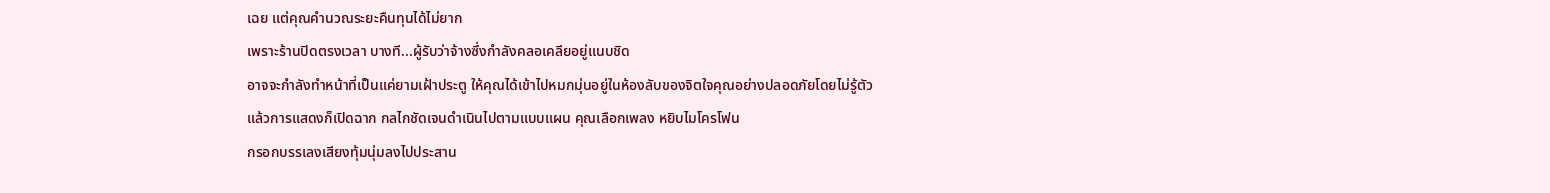เฉย แต่คุณคำนวณระยะคืนทุนได้ไม่ยาก
เพราะร้านปิดตรงเวลา บางที...ผู้รับว่าจ้างซึ่งกำลังคลอเคลียอยู่แนบชิด
อาจจะกำลังทำหน้าที่เป็นแค่ยามเฝ้าประตู ให้คุณได้เข้าไปหมกมุ่นอยู่ในห้องลับของจิตใจคุณอย่างปลอดภัยโดยไม่รู้ตัว
แล้วการแสดงก็เปิดฉาก กลไกชัดเจนดำเนินไปตามแบบแผน คุณเลือกเพลง หยิบไมโครโฟน
กรอกบรรเลงเสียงทุ้มนุ่มลงไปประสาน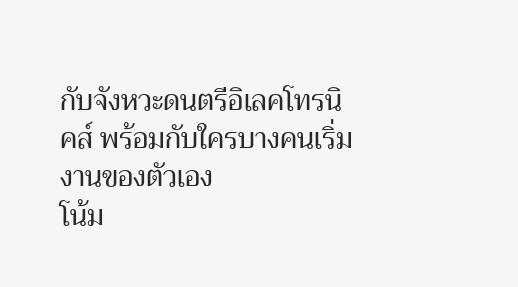กับจังหวะดนตรีอิเลคโทรนิคส์ พร้อมกับใครบางคนเริ่มงานของตัวเอง
โน้ม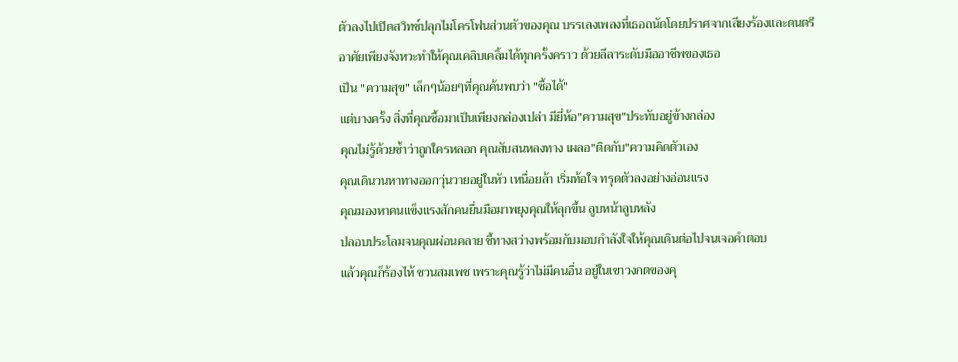ตัวลงไปเปิดสวิทช์ปลุกไมโครโฟนส่วนตัวของคุณ บรรเลงเพลงที่เธอถนัดโดยปราศจากเสียงร้องและดนตรี
อาศัยเพียงจังหวะทำให้คุณเคลิบเคลิ้มได้ทุกครั้งคราว ด้วยลีลาระดับมืออาชีพของเธอ
เป็น "ความสุข" เล็กๆน้อยๆที่คุณค้นพบว่า "ซื้อได้"
แต่บางครั้ง สิ่งที่คุณซื้อมาเป็นเพียงกล่องเปล่า มียี่ห้อ"ความสุข"ประทับอยู่ข้างกล่อง
คุณไม่รู้ด้วยซ้ำว่าถูกใครหลอก คุณสับสนหลงทาง เผลอ"ติดกับ"ความคิดตัวเอง
คุณเดินวนหาทางออกวุ่นวายอยู่ในหัว เหนื่อยล้า เริ่มท้อใจ ทรุดตัวลงอย่างอ่อนแรง
คุณมองหาคนแข็งแรงสักคนยื่นมือมาพยุงคุณให้ลุกขึ้น ลูบหน้าลูบหลัง
ปลอบประโลมจนคุณผ่อนคลาย ชี้ทางสว่างพร้อมกับมอบกำลังใจให้คุณเดินต่อไปจนเจอคำตอบ
แล้วคุณก็ร้องไห้ ชวนสมเพช เพราะคุณรู้ว่าไม่มีคนอื่น อยู่ในเขาวงกตของคุ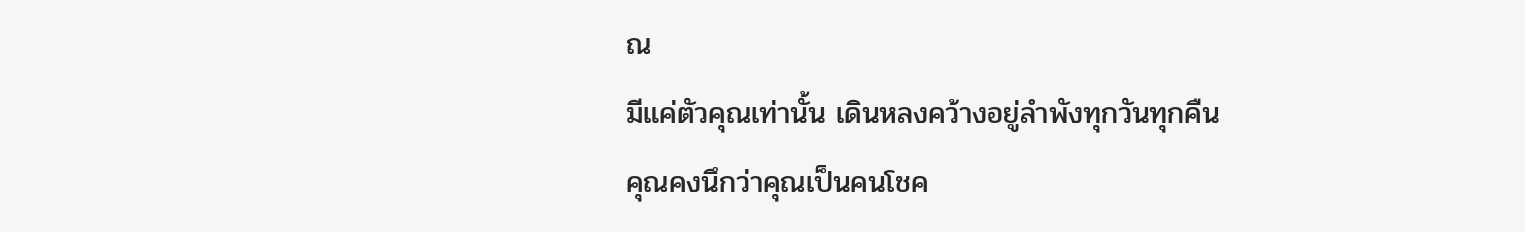ณ
มีแค่ตัวคุณเท่านั้น เดินหลงคว้างอยู่ลำพังทุกวันทุกคืน
คุณคงนึกว่าคุณเป็นคนโชค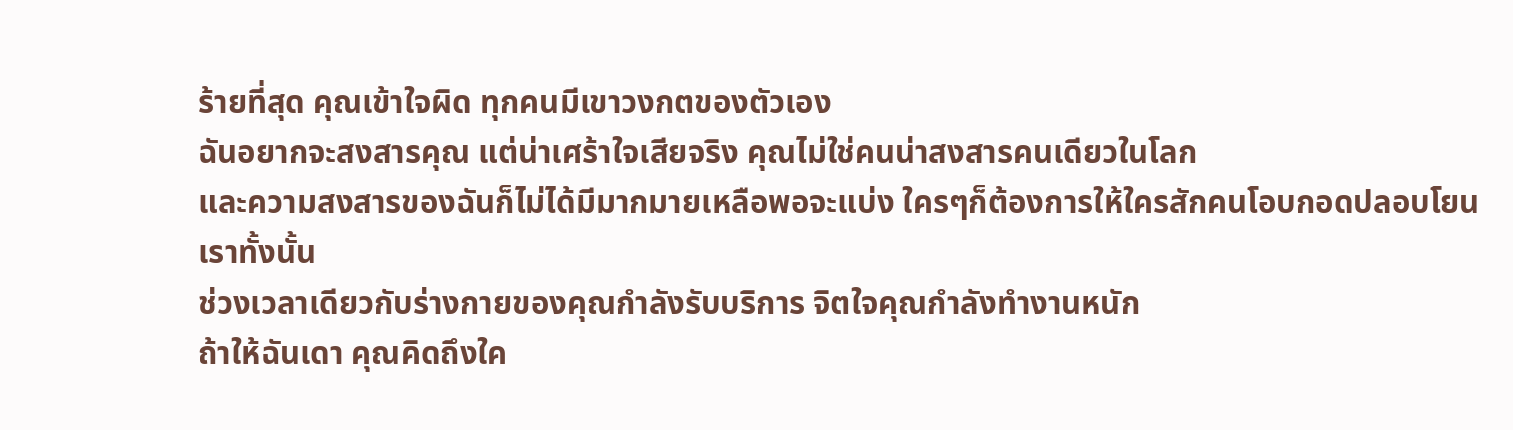ร้ายที่สุด คุณเข้าใจผิด ทุกคนมีเขาวงกตของตัวเอง
ฉันอยากจะสงสารคุณ แต่น่าเศร้าใจเสียจริง คุณไม่ใช่คนน่าสงสารคนเดียวในโลก
และความสงสารของฉันก็ไม่ได้มีมากมายเหลือพอจะแบ่ง ใครๆก็ต้องการให้ใครสักคนโอบกอดปลอบโยนเราทั้งนั้น
ช่วงเวลาเดียวกับร่างกายของคุณกำลังรับบริการ จิตใจคุณกำลังทำงานหนัก
ถ้าให้ฉันเดา คุณคิดถึงใค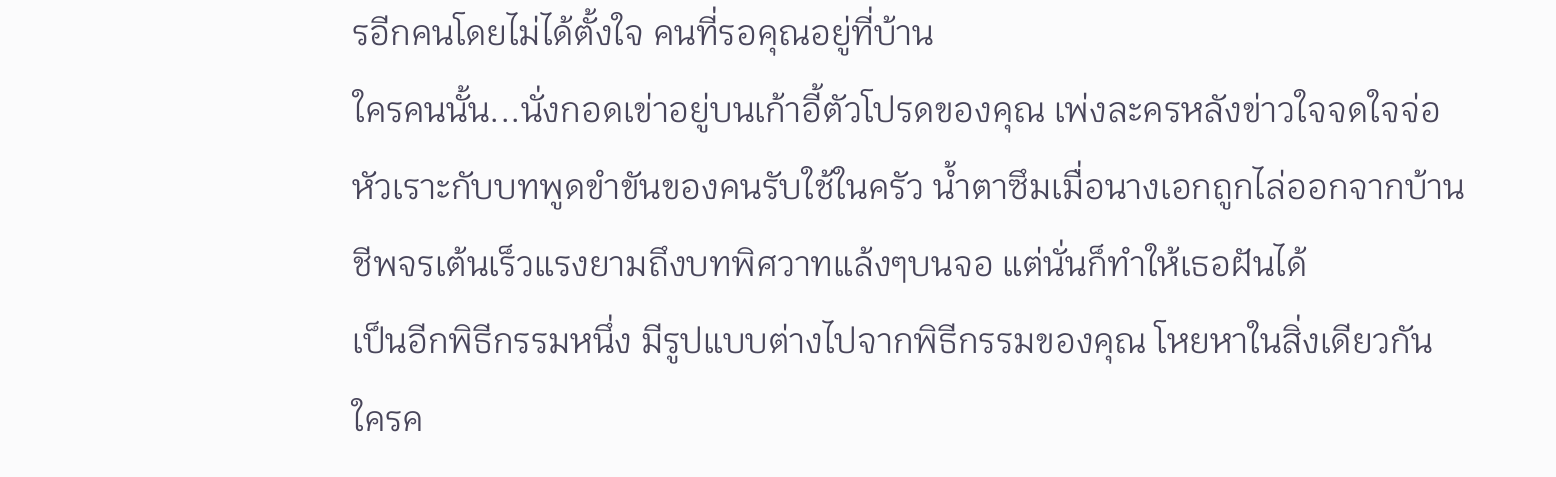รอีกคนโดยไม่ได้ตั้งใจ คนที่รอคุณอยู่ที่บ้าน
ใครคนนั้น...นั่งกอดเข่าอยู่บนเก้าอี้ตัวโปรดของคุณ เพ่งละครหลังข่าวใจจดใจจ่อ
หัวเราะกับบทพูดขำขันของคนรับใช้ในครัว น้ำตาซึมเมื่อนางเอกถูกไล่ออกจากบ้าน
ชีพจรเต้นเร็วแรงยามถึงบทพิศวาทแล้งๆบนจอ แต่นั่นก็ทำให้เธอฝันได้
เป็นอีกพิธีกรรมหนึ่ง มีรูปแบบต่างไปจากพิธีกรรมของคุณ โหยหาในสิ่งเดียวกัน
ใครค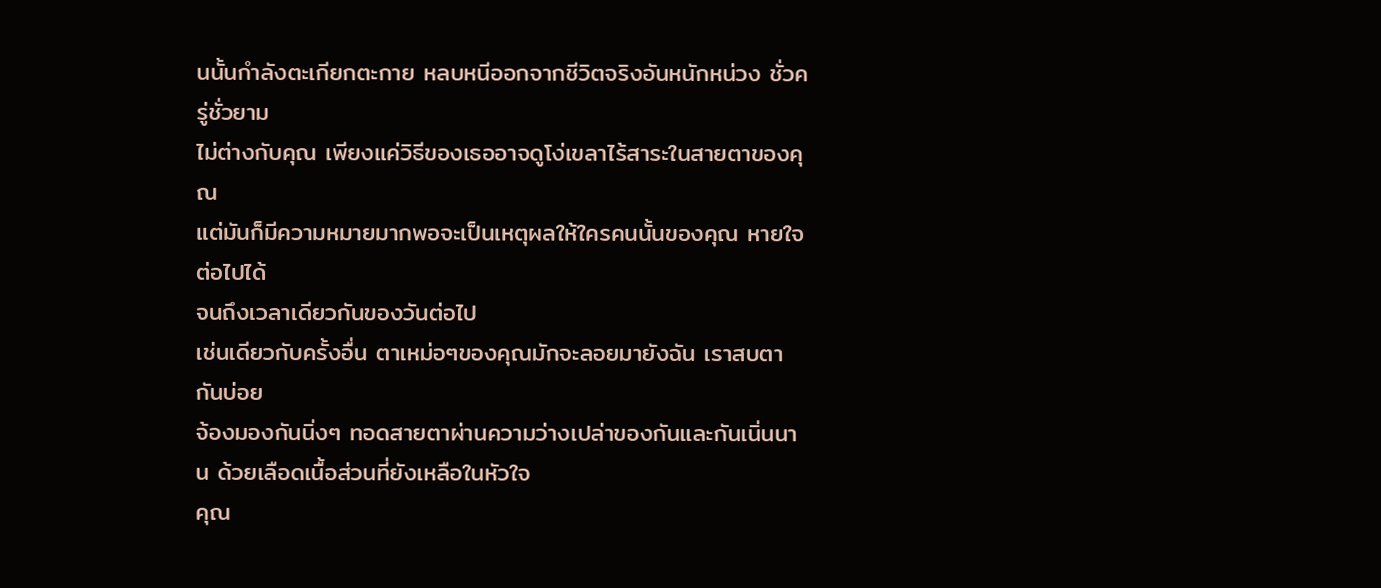นนั้นกำลังตะเกียกตะกาย หลบหนีออกจากชีวิตจริงอันหนักหน่วง ชั่วครู่ชั่วยาม
ไม่ต่างกับคุณ เพียงแค่วิธีของเธออาจดูโง่เขลาไร้สาระในสายตาของคุณ
แต่มันก็มีความหมายมากพอจะเป็นเหตุผลให้ใครคนนั้นของคุณ หายใจต่อไปได้
จนถึงเวลาเดียวกันของวันต่อไป
เช่นเดียวกับครั้งอื่น ตาเหม่อๆของคุณมักจะลอยมายังฉัน เราสบตากันบ่อย
จ้องมองกันนิ่งๆ ทอดสายตาผ่านความว่างเปล่าของกันและกันเนิ่นนาน ด้วยเลือดเนื้อส่วนที่ยังเหลือในหัวใจ
คุณ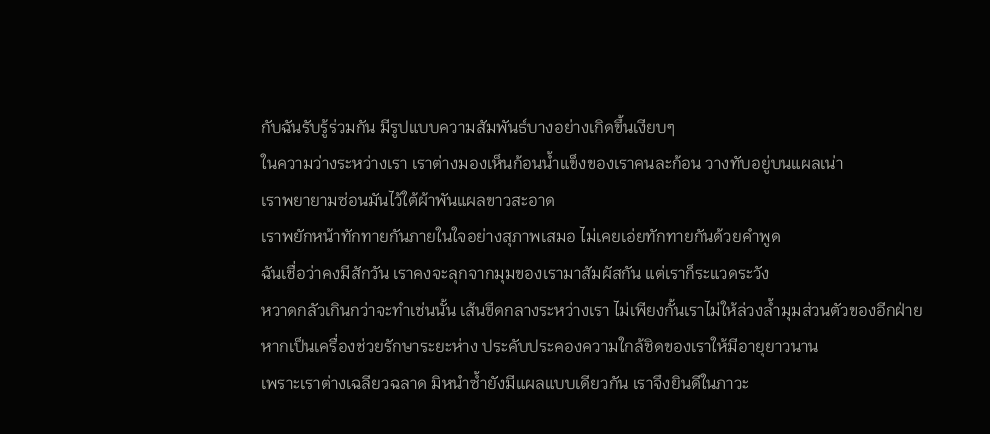กับฉันรับรู้ร่วมกัน มีรูปแบบความสัมพันธ์บางอย่างเกิดขึ้นเงียบๆ
ในความว่างระหว่างเรา เราต่างมองเห็นก้อนน้ำแข็งของเราคนละก้อน วางทับอยู่บนแผลเน่า
เราพยายามซ่อนมันไว้ใต้ผ้าพันแผลขาวสะอาด
เราพยักหน้าทักทายกันภายในใจอย่างสุภาพเสมอ ไม่เคยเอ่ยทักทายกันด้วยคำพูด
ฉันเชื่อว่าคงมีสักวัน เราคงจะลุกจากมุมของเรามาสัมผัสกัน แต่เราก็ระแวดระวัง
หวาดกลัวเกินกว่าจะทำเช่นนั้น เส้นขีดกลางระหว่างเรา ไม่เพียงกั้นเราไม่ให้ล่วงล้ำมุมส่วนตัวของอีกฝ่าย
หากเป็นเครื่องช่วยรักษาระยะห่าง ประคับประคองความใกล้ชิดของเราให้มีอายุยาวนาน
เพราะเราต่างเฉลียวฉลาด มิหนำซ้ำยังมีแผลแบบเดียวกัน เราจึงยินดีในภาวะ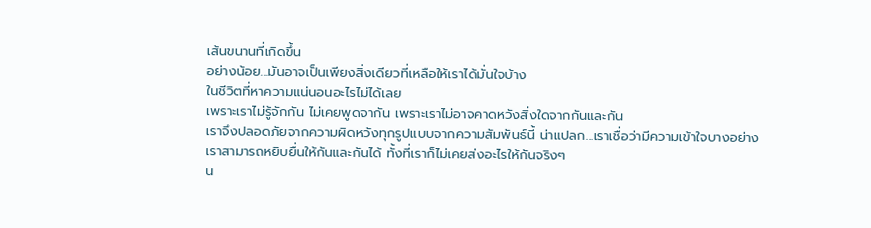เส้นขนานที่เกิดขึ้น
อย่างน้อย...มันอาจเป็นเพียงสิ่งเดียวที่เหลือให้เราได้มั่นใจบ้าง
ในชีวิตที่หาความแน่นอนอะไรไม่ได้เลย
เพราะเราไม่รู้จักกัน ไม่เคยพูดจากัน เพราะเราไม่อาจคาดหวังสิ่งใดจากกันและกัน
เราจึงปลอดภัยจากความผิดหวังทุกรูปแบบจากความสัมพันธ์นี้ น่าแปลก...เราเชื่อว่ามีความเข้าใจบางอย่าง
เราสามารถหยิบยื่นให้กันและกันได้ ทั้งที่เราก็ไม่เคยส่งอะไรให้กันจริงๆ
น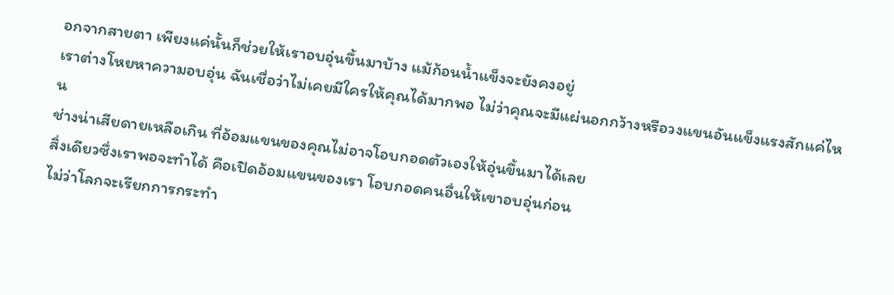อกจากสายตา เพียงแค่นั้นก็ช่วยให้เราอบอุ่นขึ้นมาบ้าง แม้ก้อนน้ำแข็งจะยังคงอยู่
เราต่างโหยหาความอบอุ่น ฉันเชื่อว่าไม่เคยมีใครให้คุณได้มากพอ ไม่ว่าคุณจะมีแผ่นอกกว้างหรือวงแขนอันแข็งแรงสักแค่ไหน
ช่างน่าเสียดายเหลือเกิน ที่อ้อมแขนของคุณไม่อาจโอบกอดตัวเองให้อุ่นขึ้นมาได้เลย
สิ่งเดียวซึ่งเราพอจะทำได้ คือเปิดอ้อมแขนของเรา โอบกอดคนอื่นให้เขาอบอุ่นก่อน
ไม่ว่าโลกจะเรียกการกระทำ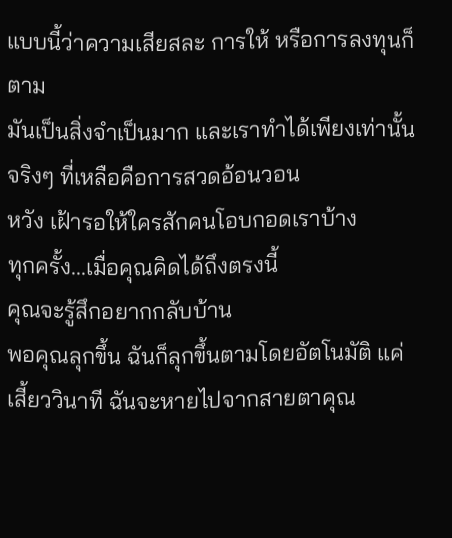แบบนี้ว่าความเสียสละ การให้ หรือการลงทุนก็ตาม
มันเป็นสิ่งจำเป็นมาก และเราทำได้เพียงเท่านั้นจริงๆ ที่เหลือคือการสวดอ้อนวอน
หวัง เฝ้ารอให้ใครสักคนโอบกอดเราบ้าง
ทุกครั้ง...เมื่อคุณคิดได้ถึงตรงนี้
คุณจะรู้สึกอยากกลับบ้าน
พอคุณลุกขึ้น ฉันก็ลุกขึ้นตามโดยอัตโนมัติ แค่เสี้ยววินาที ฉันจะหายไปจากสายตาคุณ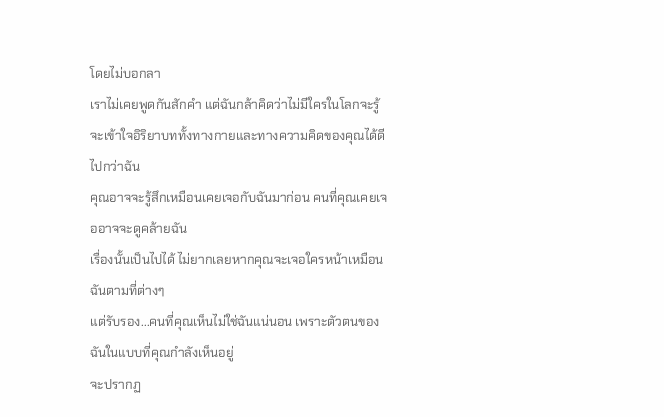โดยไม่บอกลา
เราไม่เคยพูดกันสักคำ แต่ฉันกล้าคิดว่าไม่มีใครในโลกจะรู้ จะเข้าใจอิริยาบททั้งทางกายและทางความคิดของคุณได้ดีไปกว่าฉัน
คุณอาจจะรู้สึกเหมือนเคยเจอกับฉันมาก่อน คนที่คุณเคยเจออาจจะดูคล้ายฉัน
เรื่องนั้นเป็นไปได้ ไม่ยากเลยหากคุณจะเจอใครหน้าเหมือนฉันตามที่ต่างๆ
แต่รับรอง...คนที่คุณเห็นไม่ใช่ฉันแน่นอน เพราะตัวตนของฉันในแบบที่คุณกำลังเห็นอยู่
จะปรากฏ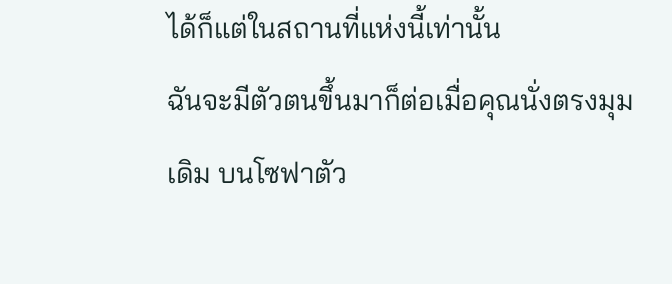ได้ก็แต่ในสถานที่แห่งนี้เท่านั้น
ฉันจะมีตัวตนขึ้นมาก็ต่อเมื่อคุณนั่งตรงมุมเดิม บนโซฟาตัว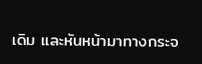เดิม และหันหน้ามาทางกระจ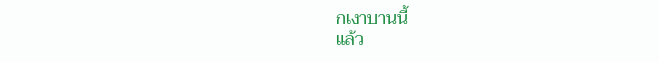กเงาบานนี้
แล้ว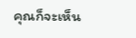คุณก็จะเห็น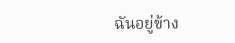ฉันอยู่ข้าง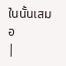ในนั้นเสมอ
|